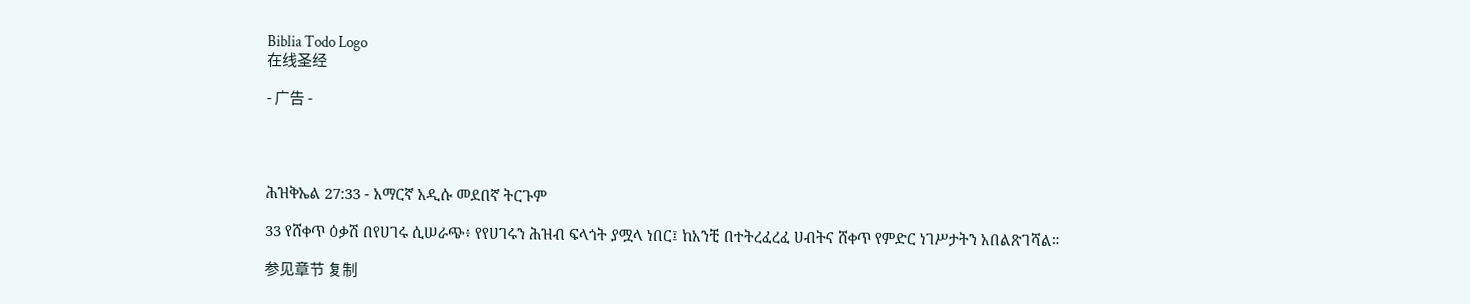Biblia Todo Logo
在线圣经

- 广告 -




ሕዝቅኤል 27:33 - አማርኛ አዲሱ መደበኛ ትርጉም

33 የሸቀጥ ዕቃሽ በየሀገሩ ሲሠራጭ፥ የየሀገሩን ሕዝብ ፍላጎት ያሟላ ነበር፤ ከአንቺ በተትረፈረፈ ሀብትና ሸቀጥ የምድር ነገሥታትን አበልጽገሻል።

参见章节 复制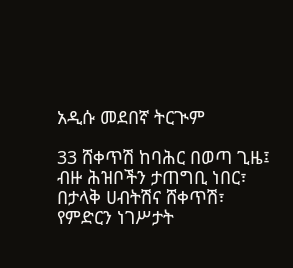አዲሱ መደበኛ ትርጒም

33 ሸቀጥሽ ከባሕር በወጣ ጊዜ፤ ብዙ ሕዝቦችን ታጠግቢ ነበር፣ በታላቅ ሀብትሽና ሸቀጥሽ፣ የምድርን ነገሥታት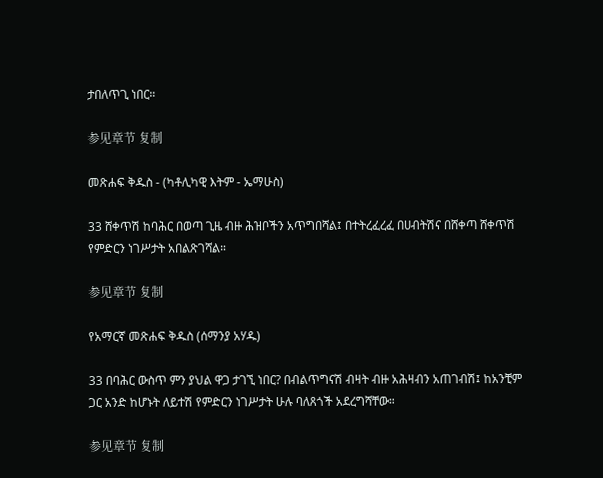ታበለጥጊ ነበር።

参见章节 复制

መጽሐፍ ቅዱስ - (ካቶሊካዊ እትም - ኤማሁስ)

33 ሸቀጥሽ ከባሕር በወጣ ጊዜ ብዙ ሕዝቦችን አጥግበሻል፤ በተትረፈረፈ በሀብትሽና በሸቀጣ ሸቀጥሽ የምድርን ነገሥታት አበልጽገሻል።

参见章节 复制

የአማርኛ መጽሐፍ ቅዱስ (ሰማንያ አሃዱ)

33 በባሕር ውስጥ ምን ያህል ዋጋ ታገኚ ነበር? በብልጥግናሽ ብዛት ብዙ አሕዛብን አጠገብሽ፤ ከአንቺም ጋር አንድ ከሆኑት ለይተሽ የምድርን ነገሥታት ሁሉ ባለጸጎች አደረግሻቸው።

参见章节 复制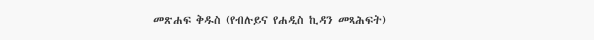መጽሐፍ ቅዱስ (የብሉይና የሐዲስ ኪዳን መጻሕፍት)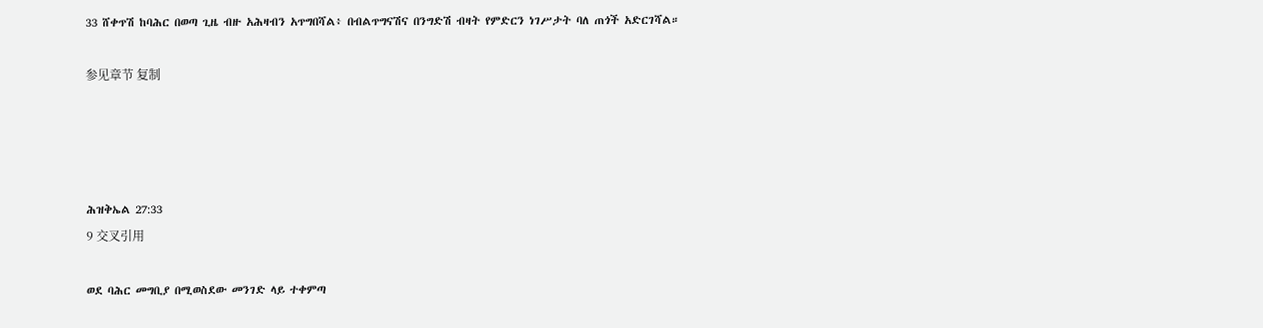33 ሸቀጥሽ ከባሕር በወጣ ጊዜ ብዙ አሕዛብን አጥግበሻል፥ በብልጥግናሽና በንግድሽ ብዛት የምድርን ነገሥታት ባለ ጠጎች አድርገሻል።

参见章节 复制




ሕዝቅኤል 27:33
9 交叉引用

ወደ ባሕር መግቢያ በሚወስደው መንገድ ላይ ተቀምጣ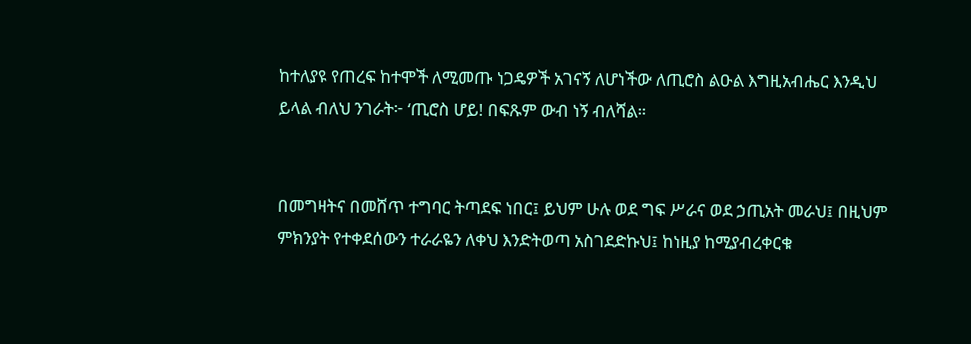ከተለያዩ የጠረፍ ከተሞች ለሚመጡ ነጋዴዎች አገናኝ ለሆነችው ለጢሮስ ልዑል እግዚአብሔር እንዲህ ይላል ብለህ ንገራት፦ ‘ጢሮስ ሆይ! በፍጹም ውብ ነኝ ብለሻል።


በመግዛትና በመሸጥ ተግባር ትጣደፍ ነበር፤ ይህም ሁሉ ወደ ግፍ ሥራና ወደ ኃጢአት መራህ፤ በዚህም ምክንያት የተቀደሰውን ተራራዬን ለቀህ እንድትወጣ አስገደድኩህ፤ ከነዚያ ከሚያብረቀርቁ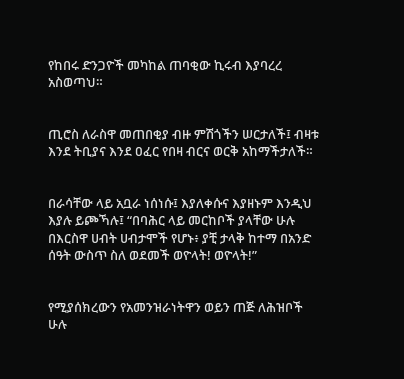የከበሩ ድንጋዮች መካከል ጠባቂው ኪሩብ እያባረረ አስወጣህ።


ጢሮስ ለራስዋ መጠበቂያ ብዙ ምሽጎችን ሠርታለች፤ ብዛቱ እንደ ትቢያና እንደ ዐፈር የበዛ ብርና ወርቅ አከማችታለች።


በራሳቸው ላይ አቧራ ነሰነሱ፤ እያለቀሱና እያዘኑም እንዲህ እያሉ ይጮኻሉ፤ “በባሕር ላይ መርከቦች ያላቸው ሁሉ በእርስዋ ሀብት ሀብታሞች የሆኑ፥ ያቺ ታላቅ ከተማ በአንድ ሰዓት ውስጥ ስለ ወደመች ወዮላት! ወዮላት!”


የሚያሰክረውን የአመንዝራነትዋን ወይን ጠጅ ለሕዝቦች ሁሉ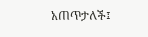አጠጥታለች፤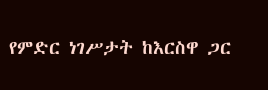የምድር ነገሥታት ከእርስዋ ጋር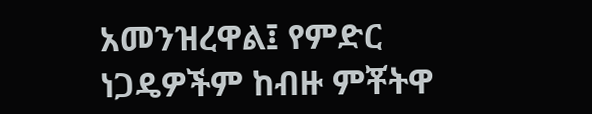አመንዝረዋል፤ የምድር ነጋዴዎችም ከብዙ ምቾትዋ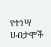የተነሣ ሀብታሞች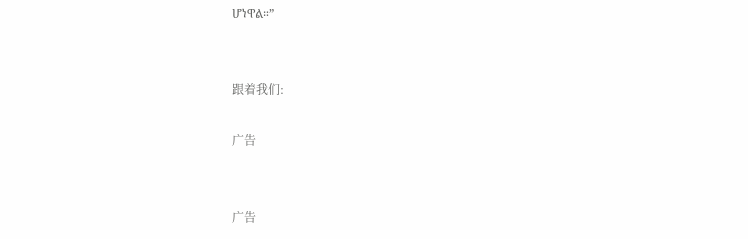ሆነዋል።”


跟着我们:

广告


广告